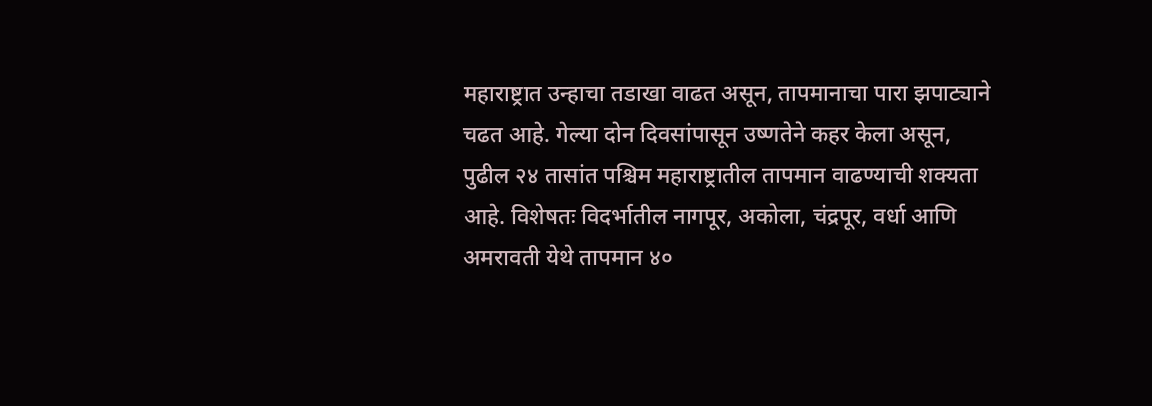महाराष्ट्रात उन्हाचा तडाखा वाढत असून, तापमानाचा पारा झपाट्याने चढत आहे. गेल्या दोन दिवसांपासून उष्णतेने कहर केला असून, पुढील २४ तासांत पश्चिम महाराष्ट्रातील तापमान वाढण्याची शक्यता आहे. विशेषतः विदर्भातील नागपूर, अकोला, चंद्रपूर, वर्धा आणि अमरावती येथे तापमान ४०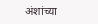अंशांच्या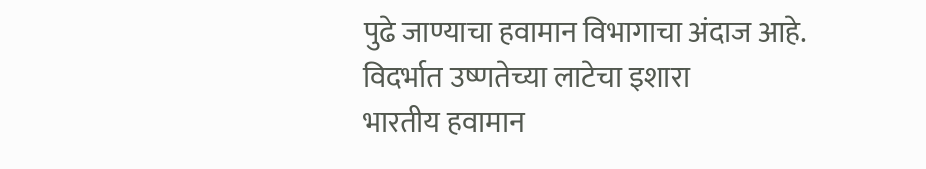पुढे जाण्याचा हवामान विभागाचा अंदाज आहे.
विदर्भात उष्णतेच्या लाटेचा इशारा
भारतीय हवामान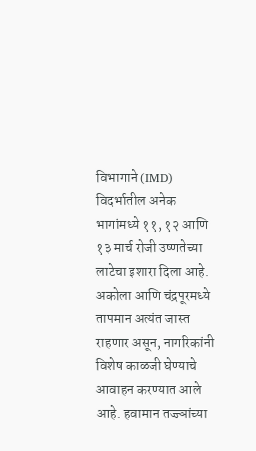विभागाने (IMD) विदर्भातील अनेक भागांमध्ये ११, १२ आणि १३ मार्च रोजी उष्णतेच्या लाटेचा इशारा दिला आहे. अकोला आणि चंद्रपूरमध्ये तापमान अत्यंत जास्त राहणार असून, नागरिकांनी विशेष काळजी घेण्याचे आवाहन करण्यात आले आहे. हवामान तज्ज्ञांच्या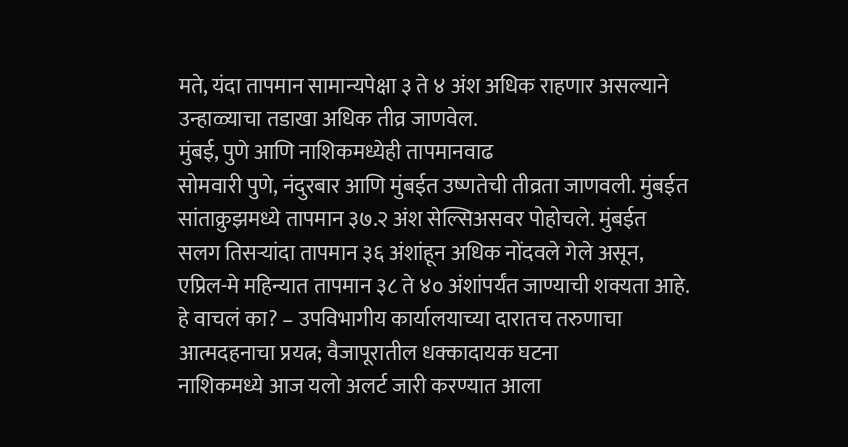मते, यंदा तापमान सामान्यपेक्षा ३ ते ४ अंश अधिक राहणार असल्याने उन्हाळ्याचा तडाखा अधिक तीव्र जाणवेल.
मुंबई, पुणे आणि नाशिकमध्येही तापमानवाढ
सोमवारी पुणे, नंदुरबार आणि मुंबईत उष्णतेची तीव्रता जाणवली. मुंबईत सांताक्रुझमध्ये तापमान ३७.२ अंश सेल्सिअसवर पोहोचले. मुंबईत सलग तिसऱ्यांदा तापमान ३६ अंशांहून अधिक नोंदवले गेले असून, एप्रिल-मे महिन्यात तापमान ३८ ते ४० अंशांपर्यंत जाण्याची शक्यता आहे.
हे वाचलं का? – उपविभागीय कार्यालयाच्या दारातच तरुणाचा आत्मदहनाचा प्रयत्न; वैजापूरातील धक्कादायक घटना
नाशिकमध्ये आज यलो अलर्ट जारी करण्यात आला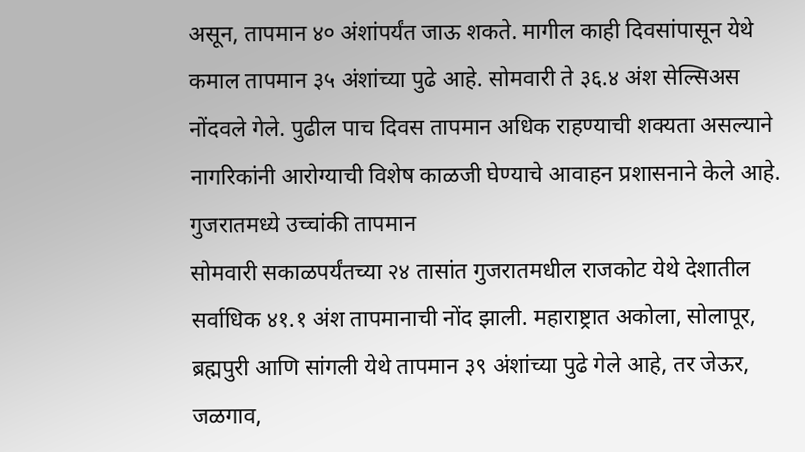असून, तापमान ४० अंशांपर्यंत जाऊ शकते. मागील काही दिवसांपासून येथे कमाल तापमान ३५ अंशांच्या पुढे आहे. सोमवारी ते ३६.४ अंश सेल्सिअस नोंदवले गेले. पुढील पाच दिवस तापमान अधिक राहण्याची शक्यता असल्याने नागरिकांनी आरोग्याची विशेष काळजी घेण्याचे आवाहन प्रशासनाने केले आहे.
गुजरातमध्ये उच्चांकी तापमान
सोमवारी सकाळपर्यंतच्या २४ तासांत गुजरातमधील राजकोट येथे देशातील सर्वाधिक ४१.१ अंश तापमानाची नोंद झाली. महाराष्ट्रात अकोला, सोलापूर, ब्रह्मपुरी आणि सांगली येथे तापमान ३९ अंशांच्या पुढे गेले आहे, तर जेऊर, जळगाव,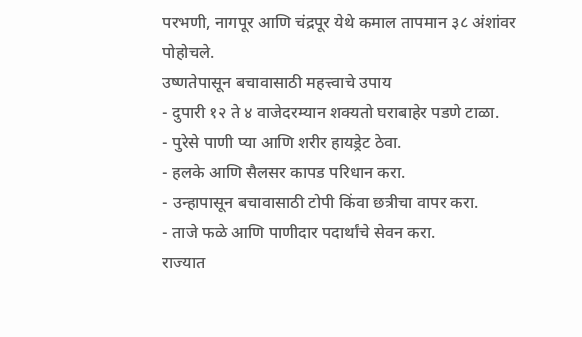परभणी, नागपूर आणि चंद्रपूर येथे कमाल तापमान ३८ अंशांवर पोहोचले.
उष्णतेपासून बचावासाठी महत्त्वाचे उपाय
- दुपारी १२ ते ४ वाजेदरम्यान शक्यतो घराबाहेर पडणे टाळा.
- पुरेसे पाणी प्या आणि शरीर हायड्रेट ठेवा.
- हलके आणि सैलसर कापड परिधान करा.
- उन्हापासून बचावासाठी टोपी किंवा छत्रीचा वापर करा.
- ताजे फळे आणि पाणीदार पदार्थांचे सेवन करा.
राज्यात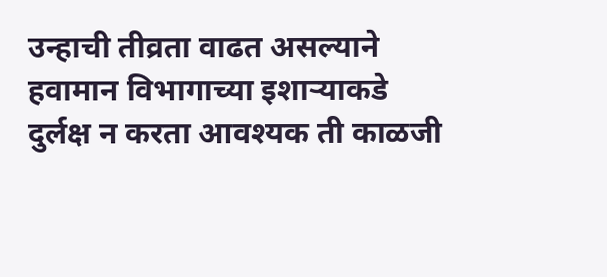उन्हाची तीव्रता वाढत असल्याने हवामान विभागाच्या इशाऱ्याकडे दुर्लक्ष न करता आवश्यक ती काळजी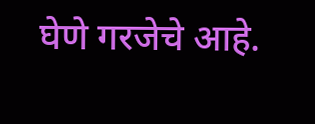घेणे गरजेचे आहे.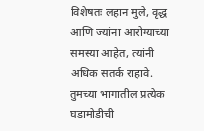विशेषतः लहान मुले, वृद्ध आणि ज्यांना आरोग्याच्या समस्या आहेत, त्यांनी अधिक सतर्क राहावे.
तुमच्या भागातील प्रत्येक घडामोडीची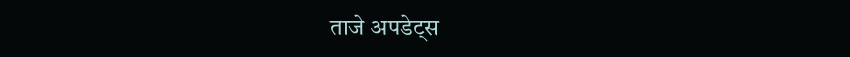ताजे अपडेट्स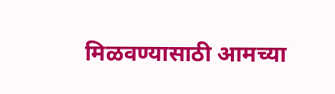मिळवण्यासाठी आमच्या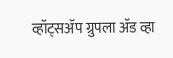व्हॉट्सॲप ग्रुपला ॲड व्हा